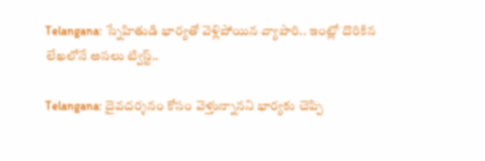Telangana: స్నేహితుడి భార్యతో వెళ్లిపోయిన వ్యాపారి.. ఇంట్లో దొరికిన లేఖలోనే అసలు ట్విస్ట్..

Telangana: దైవదర్శనం కోసం వెళ్తున్నానని భార్యకు చెప్పి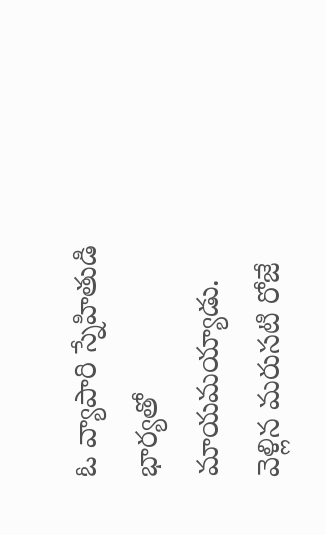ఓ వ్యాపారి స్నేహితుడి భార్యతో మాయమయ్యాడు. వెళ్లిన మరుసటి రోజే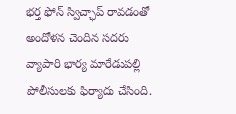భర్త ఫోన్ స్విచ్ఛాప్ రావడంతో అందోళన చెందిన సదరు వ్యాపారి భార్య మారేడుపల్లి పోలీసులకు ఫిర్యాదు చేసింది.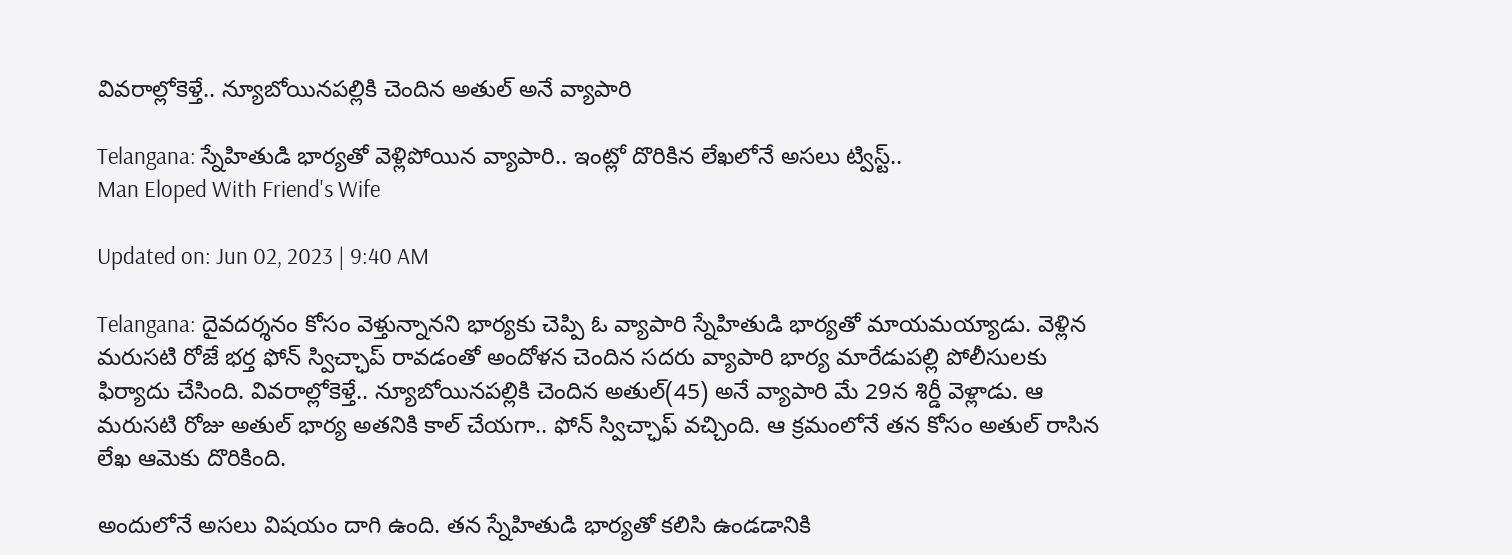వివరాల్లోకెళ్తే.. న్యూబోయినపల్లికి చెందిన అతుల్ అనే వ్యాపారి

Telangana: స్నేహితుడి భార్యతో వెళ్లిపోయిన వ్యాపారి.. ఇంట్లో దొరికిన లేఖలోనే అసలు ట్విస్ట్..
Man Eloped With Friend's Wife

Updated on: Jun 02, 2023 | 9:40 AM

Telangana: దైవదర్శనం కోసం వెళ్తున్నానని భార్యకు చెప్పి ఓ వ్యాపారి స్నేహితుడి భార్యతో మాయమయ్యాడు. వెళ్లిన మరుసటి రోజే భర్త ఫోన్ స్విచ్ఛాప్ రావడంతో అందోళన చెందిన సదరు వ్యాపారి భార్య మారేడుపల్లి పోలీసులకు ఫిర్యాదు చేసింది. వివరాల్లోకెళ్తే.. న్యూబోయినపల్లికి చెందిన అతుల్(45) అనే వ్యాపారి మే 29న శిర్డీ వెళ్లాడు. ఆ మరుసటి రోజు అతుల్ భార్య అతనికి కాల్ చేయగా.. ఫోన్ స్విచ్ఛాఫ్ వచ్చింది. ఆ క్రమంలోనే తన కోసం అతుల్ రాసిన లేఖ ఆమెకు దొరికింది.

అందులోనే అసలు విషయం దాగి ఉంది. తన స్నేహితుడి భార్యతో కలిసి ఉండడానికి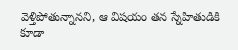వెళ్తిపోతున్నానని, ఆ విషయం తన స్నేహితుడికి కూడా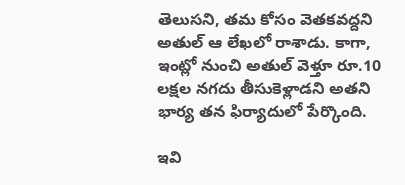తెలుసని, తమ కోసం వెతకవద్దని అతుల్ ఆ లేఖలో రాశాడు. కాగా, ఇంట్లో నుంచి అతుల్ వెళ్తూ రూ.10 లక్షల నగదు తీసుకెళ్లాడని అతని భార్య తన ఫిర్యాదులో పేర్కొంది.

ఇవి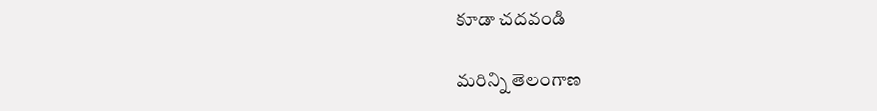కూడా చదవండి

మరిన్ని తెలంగాణ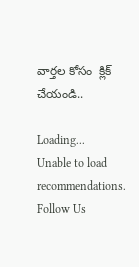వార్తల కోసం  క్లిక్ చేయండి..

Loading...
Unable to load recommendations.
Follow Us